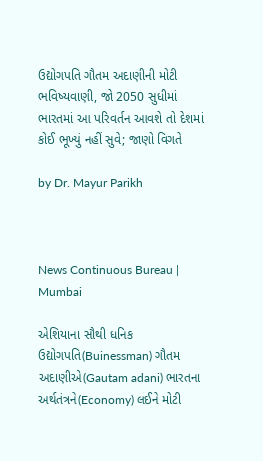ઉદ્યોગપતિ ગૌતમ અદાણીની મોટી ભવિષ્યવાણી, જો 2050 સુધીમાં ભારતમાં આ પરિવર્તન આવશે તો દેશમાં કોઈ ભૂખ્યું નહીં સુવે; જાણો વિગતે

by Dr. Mayur Parikh



News Continuous Bureau | Mumbai

એશિયાના સૌથી ધનિક ઉદ્યોગપતિ(Buinessman) ગૌતમ અદાણીએ(Gautam adani) ભારતના અર્થતંત્રને(Economy) લઈને મોટી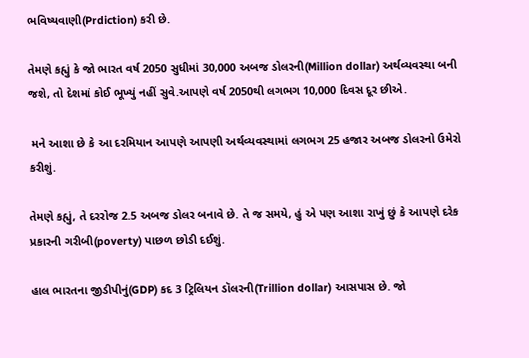ભવિષ્યવાણી(Prdiction) કરી છે.

તેમણે કહ્યું કે જો ભારત વર્ષ 2050 સુધીમાં 30,000 અબજ ડોલરની(Million dollar) અર્થવ્યવસ્થા બની જશે, તો દેશમાં કોઈ ભૂખ્યું નહીં સુવે.આપણે વર્ષ 2050થી લગભગ 10,000 દિવસ દૂર છીએ.

 મને આશા છે કે આ દરમિયાન આપણે આપણી અર્થવ્યવસ્થામાં લગભગ 25 હજાર અબજ ડોલરનો ઉમેરો કરીશું.

તેમણે કહ્યું, તે દરરોજ 2.5 અબજ ડોલર બનાવે છે. તે જ સમયે, હું એ પણ આશા રાખું છું કે આપણે દરેક પ્રકારની ગરીબી(poverty) પાછળ છોડી દઈશું.

હાલ ભારતના જીડીપીનું(GDP) કદ 3 ટ્રિલિયન ડૉલરની(Trillion dollar) આસપાસ છે. જો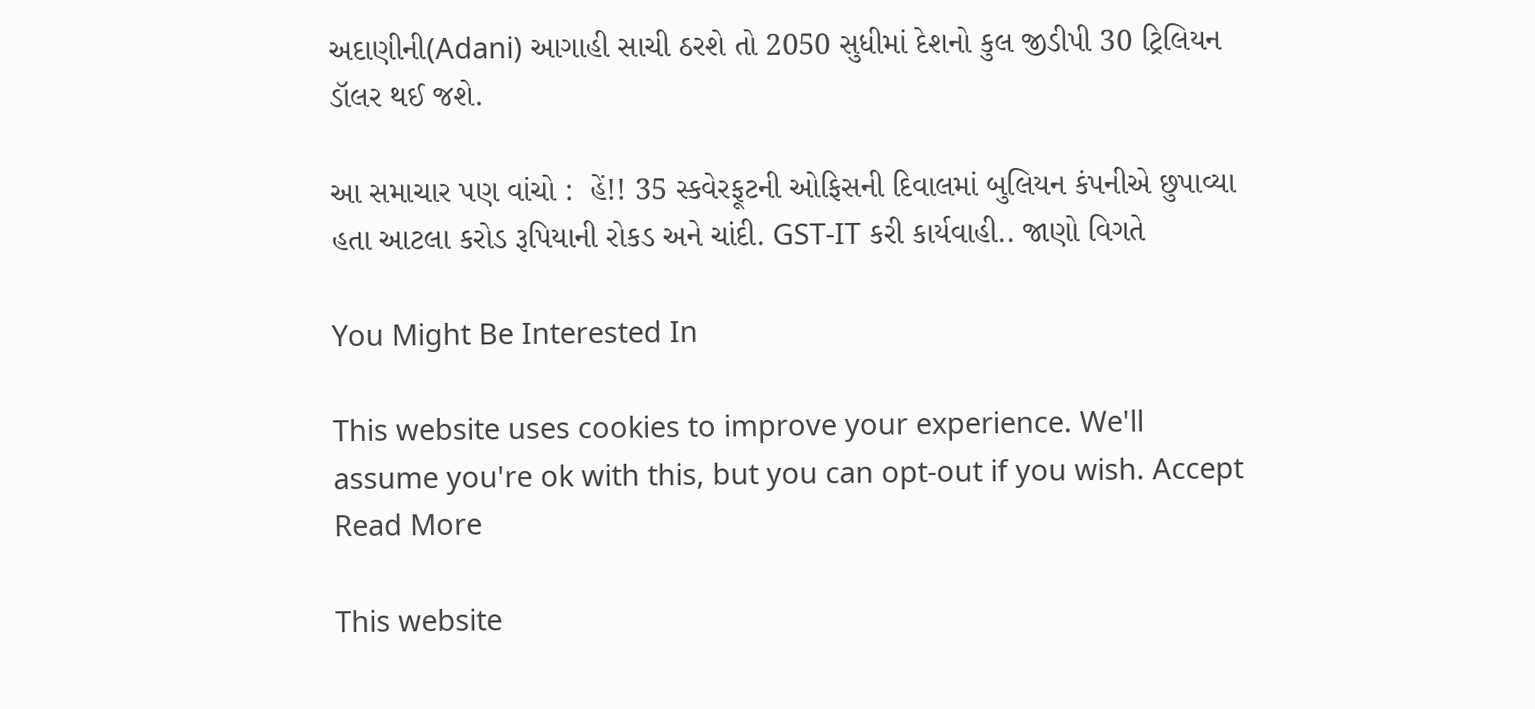અદાણીની(Adani) આગાહી સાચી ઠરશે તો 2050 સુધીમાં દેશનો કુલ જીડીપી 30 ટ્રિલિયન ડૉલર થઈ જશે.

આ સમાચાર પણ વાંચો :  હેં!! 35 સ્કવેરફૂટની ઓફિસની દિવાલમાં બુલિયન કંપનીએ છુપાવ્યા હતા આટલા કરોડ રૂપિયાની રોકડ અને ચાંદી. GST-IT કરી કાર્યવાહી.. જાણો વિગતે

You Might Be Interested In

This website uses cookies to improve your experience. We'll assume you're ok with this, but you can opt-out if you wish. Accept Read More

This website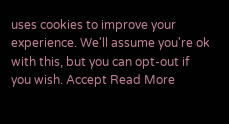uses cookies to improve your experience. We'll assume you're ok with this, but you can opt-out if you wish. Accept Read More